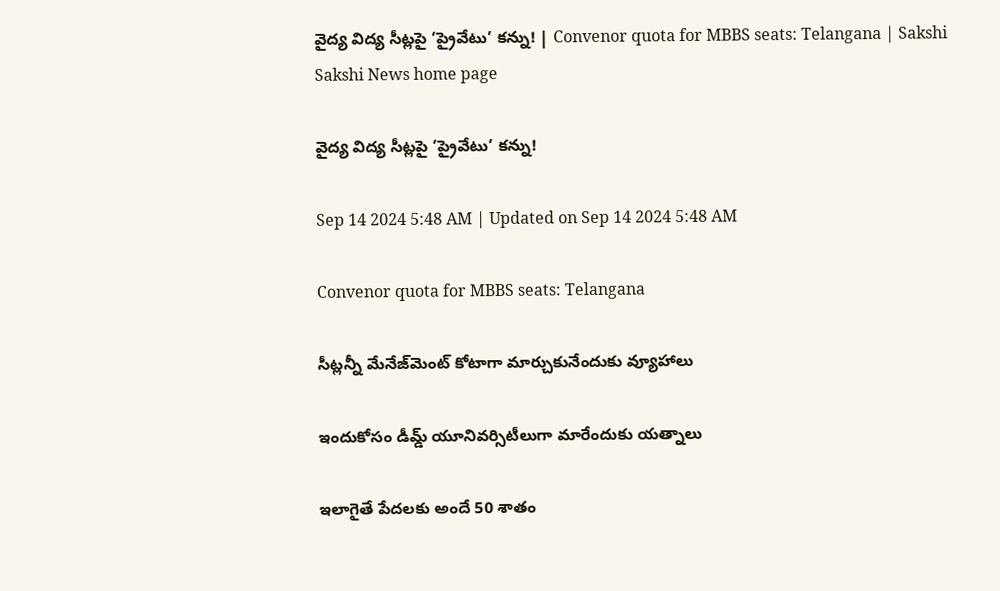వైద్య విద్య సీట్లపై ‘ప్రైవేటు’ కన్ను! | Convenor quota for MBBS seats: Telangana | Sakshi
Sakshi News home page

వైద్య విద్య సీట్లపై ‘ప్రైవేటు’ కన్ను!

Sep 14 2024 5:48 AM | Updated on Sep 14 2024 5:48 AM

Convenor quota for MBBS seats: Telangana

సీట్లన్నీ మేనేజ్‌మెంట్‌ కోటాగా మార్చుకునేందుకు వ్యూహాలు

ఇందుకోసం డీమ్డ్‌ యూనివర్సిటీలుగా మారేందుకు యత్నాలు

ఇలాగైతే పేదలకు అందే 50 శాతం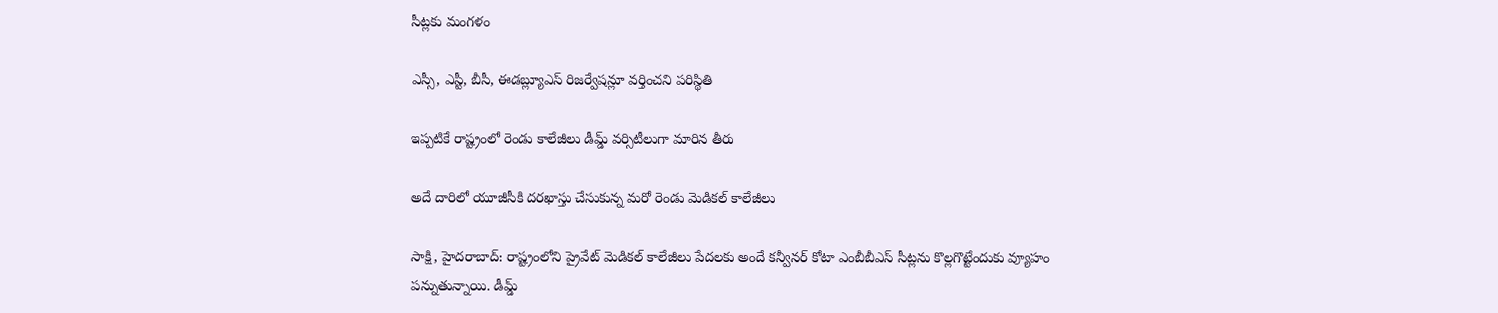సీట్లకు మంగళం

ఎస్సీ, ఎస్టీ, బీసీ, ఈడబ్ల్యూఎస్‌ రిజర్వేషన్లూ వర్తించని పరిస్థితి

ఇప్పటికే రాష్ట్రంలో రెండు కాలేజీలు డీమ్డ్‌ వర్సిటీలుగా మారిన తీరు

అదే దారిలో యూజీసీకి దరఖాస్తు చేసుకున్న మరో రెండు మెడికల్‌ కాలేజీలు

సాక్షి, హైదరాబాద్‌: రాష్ట్రంలోని ప్రైవేట్‌ మెడికల్‌ కాలేజీలు పేదలకు అందే కన్వీనర్‌ కోటా ఎంబీబీఎస్‌ సీట్లను కొల్లగొట్టేందుకు వ్యూహం పన్నుతున్నాయి. డీమ్డ్‌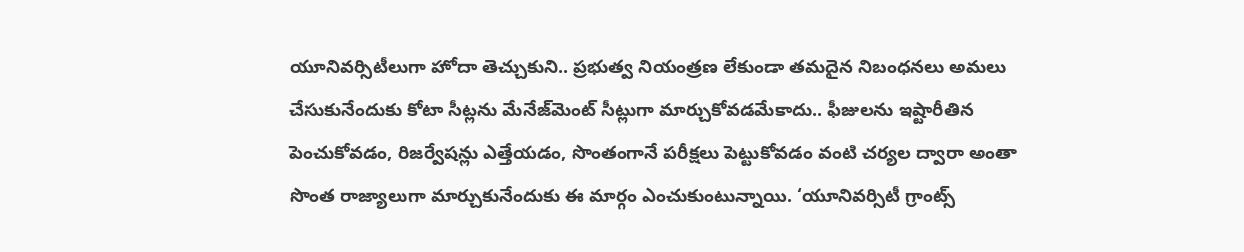యూనివర్సిటీలుగా హోదా తెచ్చుకుని.. ప్రభుత్వ నియంత్రణ లేకుండా తమదైన నిబంధనలు అమలు చేసుకునేందుకు కోటా సీట్లను మేనేజ్‌మెంట్‌ సీట్లుగా మార్చుకోవడమేకాదు.. ఫీజులను ఇష్టారీతిన పెంచుకోవడం, రిజర్వేషన్లు ఎత్తేయడం, సొంతంగానే పరీక్షలు పెట్టుకోవడం వంటి చర్యల ద్వారా అంతా సొంత రాజ్యాలుగా మార్చుకునేందుకు ఈ మార్గం ఎంచుకుంటున్నాయి. ‘యూనివర్సిటీ గ్రాంట్స్‌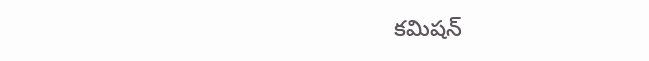కమిషన్‌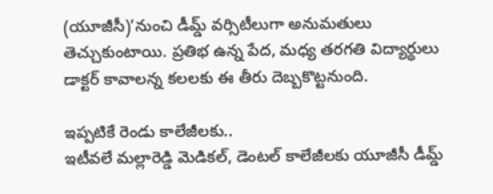(యూజీసీ)’నుంచి డీమ్డ్‌ వర్సిటీలుగా అనుమతులు తెచ్చుకుంటాయి. ప్రతిభ ఉన్న పేద, మధ్య తరగతి విద్యార్థులు డాక్టర్‌ కావాలన్న కలలకు ఈ తీరు దెబ్బకొట్టనుంది.

ఇప్పటికే రెండు కాలేజీలకు..
ఇటీవలే మల్లారెడ్డి మెడికల్, డెంటల్‌ కాలేజీలకు యూజీసీ డీమ్డ్‌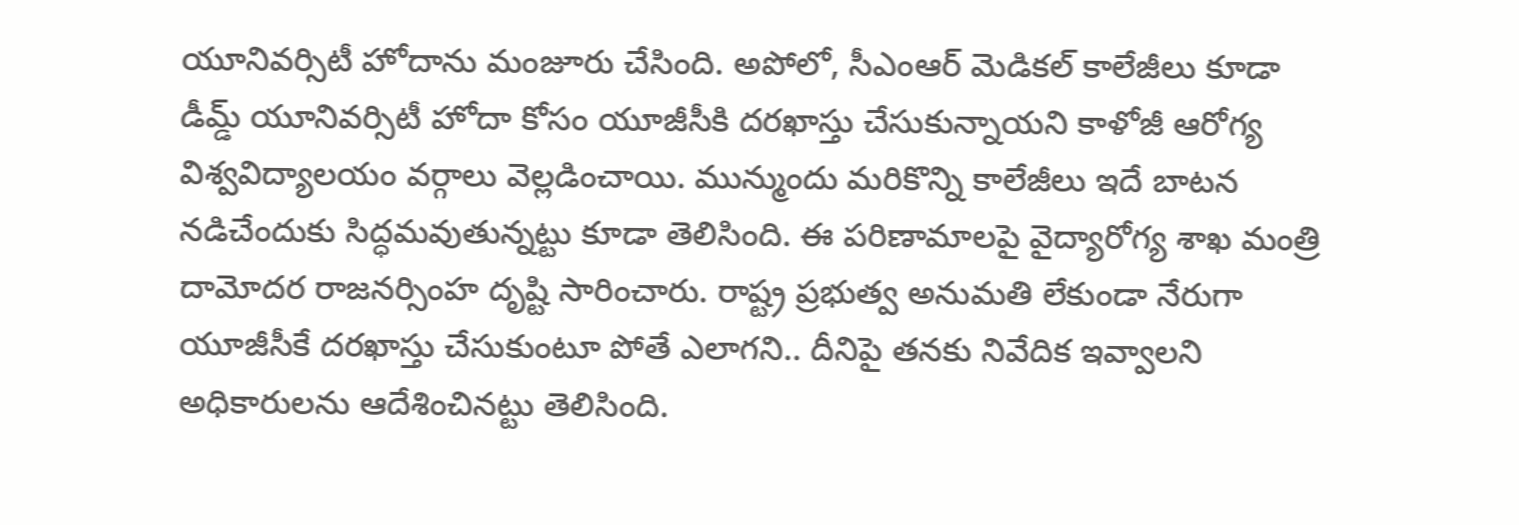యూనివర్సిటీ హోదాను మంజూరు చేసింది. అపోలో, సీఎంఆర్‌ మెడికల్‌ కాలేజీలు కూడా డీమ్డ్‌ యూనివర్సిటీ హోదా కోసం యూజీసీకి దరఖాస్తు చేసుకున్నాయని కాళోజీ ఆరోగ్య విశ్వవిద్యాలయం వర్గాలు వెల్లడించాయి. మున్ముందు మరికొన్ని కాలేజీలు ఇదే బాటన నడిచేందుకు సిద్ధమవుతున్నట్టు కూడా తెలిసింది. ఈ పరిణామాలపై వైద్యారోగ్య శాఖ మంత్రి దామోదర రాజనర్సింహ దృష్టి సారించారు. రాష్ట్ర ప్రభుత్వ అనుమతి లేకుండా నేరుగా యూజీసీకే దరఖాస్తు చేసుకుంటూ పోతే ఎలాగని.. దీనిపై తనకు నివేదిక ఇవ్వాలని అధికారులను ఆదేశించినట్టు తెలిసింది.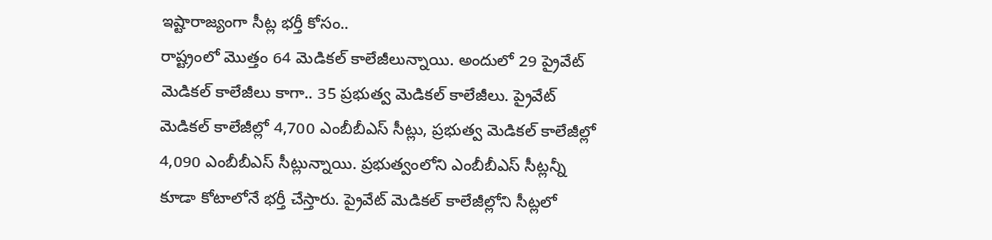ఇష్టారాజ్యంగా సీట్ల భర్తీ కోసం..
రాష్ట్రంలో మొత్తం 64 మెడికల్‌ కాలేజీలున్నాయి. అందులో 29 ప్రైవేట్‌ మెడికల్‌ కాలేజీలు కాగా.. 35 ప్రభుత్వ మెడికల్‌ కాలేజీలు. ప్రైవేట్‌ మెడికల్‌ కాలేజీల్లో 4,700 ఎంబీబీఎస్‌ సీట్లు, ప్రభుత్వ మెడికల్‌ కాలేజీల్లో 4,090 ఎంబీబీఎస్‌ సీట్లున్నాయి. ప్రభుత్వంలోని ఎంబీబీఎస్‌ సీట్లన్నీ కూడా కోటాలోనే భర్తీ చేస్తారు. ప్రైవేట్‌ మెడికల్‌ కాలేజీల్లోని సీట్లలో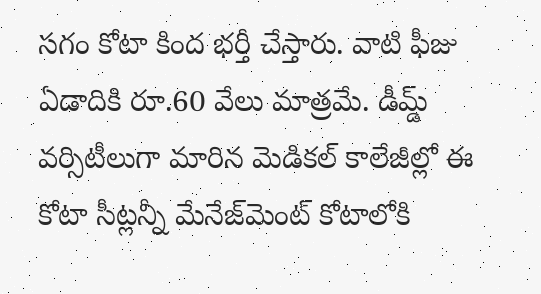సగం కోటా కింద భర్తీ చేస్తారు. వాటి ఫీజు ఏడాదికి రూ.60 వేలు మాత్రమే. డీమ్డ్‌ వర్సిటీలుగా మారిన మెడికల్‌ కాలేజీల్లో ఈ కోటా సీట్లన్నీ మేనేజ్‌మెంట్‌ కోటాలోకి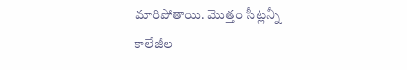మారిపోతాయి. మొత్తం సీట్లన్నీ కాలేజీల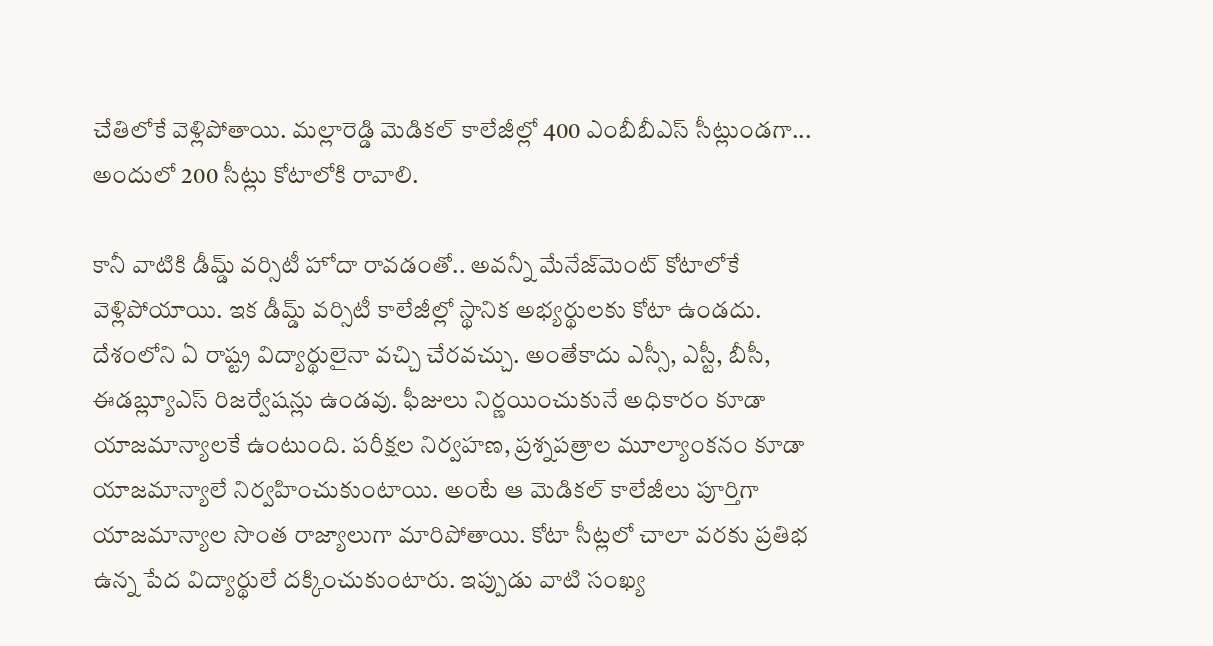చేతిలోకే వెళ్లిపోతాయి. మల్లారెడ్డి మెడికల్‌ కాలేజీల్లో 400 ఎంబీబీఎస్‌ సీట్లుండగా... అందులో 200 సీట్లు కోటాలోకి రావాలి.

కానీ వాటికి డీమ్డ్‌ వర్సిటీ హోదా రావడంతో.. అవన్నీ మేనేజ్‌మెంట్‌ కోటాలోకే వెళ్లిపోయాయి. ఇక డీమ్డ్‌ వర్సిటీ కాలేజీల్లో స్థానిక అభ్యర్థులకు కోటా ఉండదు. దేశంలోని ఏ రాష్ట్ర విద్యార్థులైనా వచ్చి చేరవచ్చు. అంతేకాదు ఎస్సీ, ఎస్టీ, బీసీ, ఈడబ్ల్యూఎస్‌ రిజర్వేషన్లు ఉండవు. ఫీజులు నిర్ణయించుకునే అధికారం కూడా యాజమాన్యాలకే ఉంటుంది. పరీక్షల నిర్వహణ, ప్రశ్నపత్రాల మూల్యాంకనం కూడా యాజమాన్యాలే నిర్వహించుకుంటాయి. అంటే ఆ మెడికల్‌ కాలేజీలు పూర్తిగా యాజమాన్యాల సొంత రాజ్యాలుగా మారిపోతాయి. కోటా సీట్లలో చాలా వరకు ప్రతిభ ఉన్న పేద విద్యార్థులే దక్కించుకుంటారు. ఇప్పుడు వాటి సంఖ్య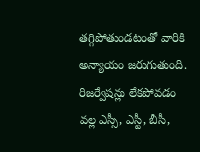తగ్గిపోతుండటంతో వారికి అన్యాయం జరుగుతుంది. రిజర్వేషన్లు లేకపోవడం వల్ల ఎస్సీ, ఎస్టీ, బీసీ,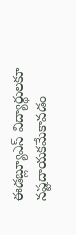ఈడబ్ల్యూఎస్‌ విద్యార్థులకూ నష్టదాయకమేకావడం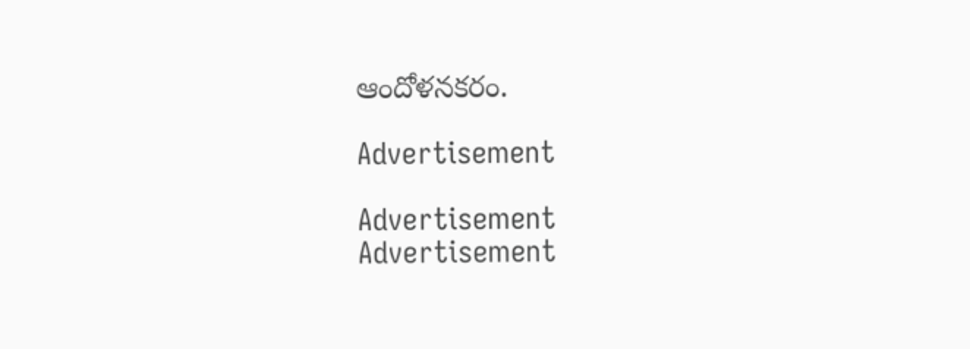ఆందోళనకరం.

Advertisement

Advertisement
Advertisement